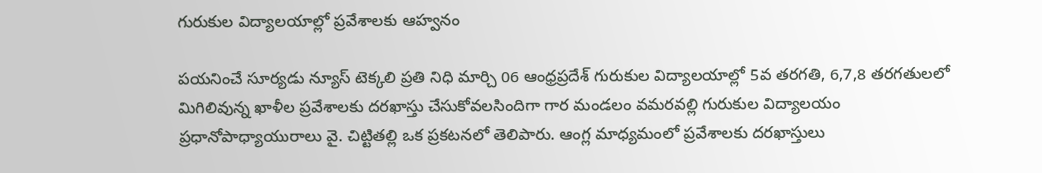గురుకుల విద్యాలయాల్లో ప్రవేశాలకు ఆహ్వనం

పయనించే సూర్యడు న్యూస్ టెక్కలి ప్రతి నిధి మార్చి 06 ఆంధ్రప్రదేశ్ గురుకుల విద్యాలయాల్లో 5వ తరగతి, 6,7,8 తరగతులలో మిగిలివున్న ఖాళీల ప్రవేశాలకు దరఖాస్తు చేసుకోవలసిందిగా గార మండలం వమరవల్లి గురుకుల విద్యాలయం ప్రధానోపాధ్యాయురాలు వై. చిట్టితల్లి ఒక ప్రకటనలో తెలిపారు. ఆంగ్ల మాధ్యమంలో ప్రవేశాలకు దరఖాస్తులు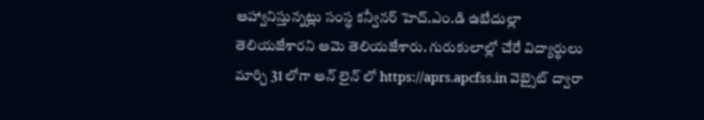ఆహ్వానిస్తున్నట్లు సంస్థ కన్వీనర్ హెచ్.ఎం.డి ఉబేదుల్లా తెలియజేశారని ఆమె తెలియజేశారు. గురుకులాల్లో చేరే విద్యార్థులు మార్చి 31 లోగా ఆన్ లైన్ లో https://aprs.apcfss.in వెబ్సైట్ ద్వారా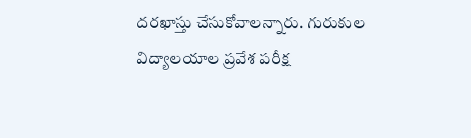దరఖాస్తు చేసుకోవాలన్నారు. గురుకుల విద్యాలయాల ప్రవేశ పరీక్ష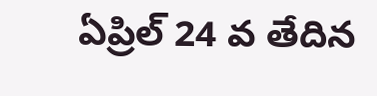ఏప్రిల్ 24 వ తేదిన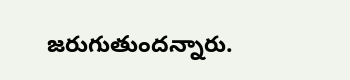జరుగుతుందన్నారు.